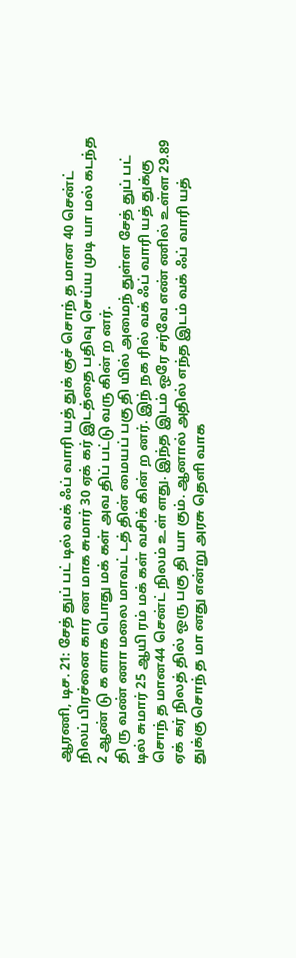ஆரணி, டிச. 21: சேத் துப் பட் டில் வக் ஃப் வாரி யத் துக் குச் சொந் த மான 40 சென்ட் நிலப் பிரச்னை கார ண மாக சுமார் 30 ஏக் கர் இடத்தை பதிவு செய்ய முடி யா மல் கடந்த 2 ஆண் டு க ளாக பொது மக் கள் அவ திப் பட்டு வரு கின் ற னர்.
தி ரு வண் ணா மலை மாவட் டத் தின் மையப் பகு தி யில் அமைந் துள்ள சேத் துப் பட் டில் சுமார் 25 ஆயி ரம் மக் கள் வசிக் கின் ற னர். இந் நக ரில் வக் ஃப் வாரி யத் துக்கு சொந் த மான44 சென்ட் நிலம் உள் ளது. இந்த இடம் ஒரே சர்வே எண் ணில் உள்ள 29.89 ஏக் கர் நிலத் தில் ஒரு பகு தி யா கும். ஆனால் அதில் எந்த இடம் வக் ஃப் வாரி யத் துக்கு சொந் த மா னது என்று அரசு தெளி வாக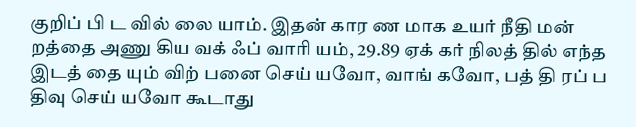குறிப் பி ட வில் லை யாம். இதன் கார ண மாக உயர் நீதி மன் றத்தை அணு கிய வக் ஃப் வாரி யம், 29.89 ஏக் கர் நிலத் தில் எந்த இடத் தை யும் விற் பனை செய் யவோ, வாங் கவோ, பத் தி ரப் ப திவு செய் யவோ கூடாது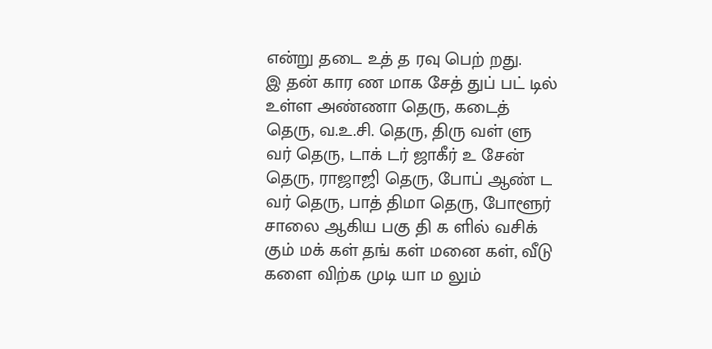என்று தடை உத் த ரவு பெற் றது.
இ தன் கார ண மாக சேத் துப் பட் டில் உள்ள அண்ணா தெரு, கடைத் தெரு, வ.உ.சி. தெரு, திரு வள் ளு வர் தெரு, டாக் டர் ஜாகீர் உ சேன் தெரு, ராஜாஜி தெரு, போப் ஆண் ட வர் தெரு, பாத் திமா தெரு, போளூர் சாலை ஆகிய பகு தி க ளில் வசிக் கும் மக் கள் தங் கள் மனை கள், வீடு களை விற்க முடி யா ம லும்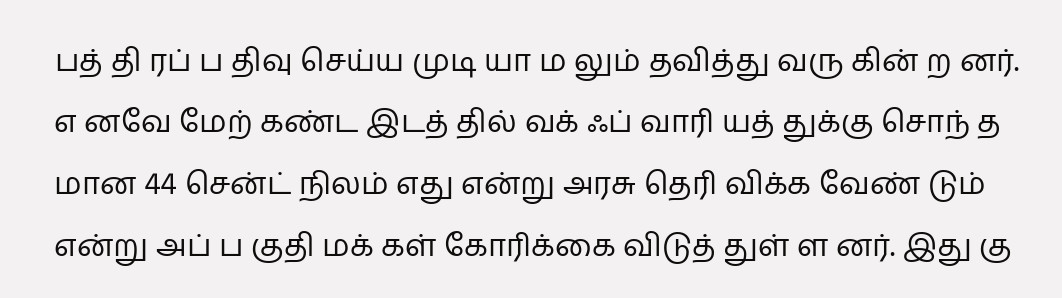பத் தி ரப் ப திவு செய்ய முடி யா ம லும் தவித்து வரு கின் ற னர்.
எ னவே மேற் கண்ட இடத் தில் வக் ஃப் வாரி யத் துக்கு சொந் த மான 44 சென்ட் நிலம் எது என்று அரசு தெரி விக்க வேண் டும் என்று அப் ப குதி மக் கள் கோரிக்கை விடுத் துள் ள னர். இது கு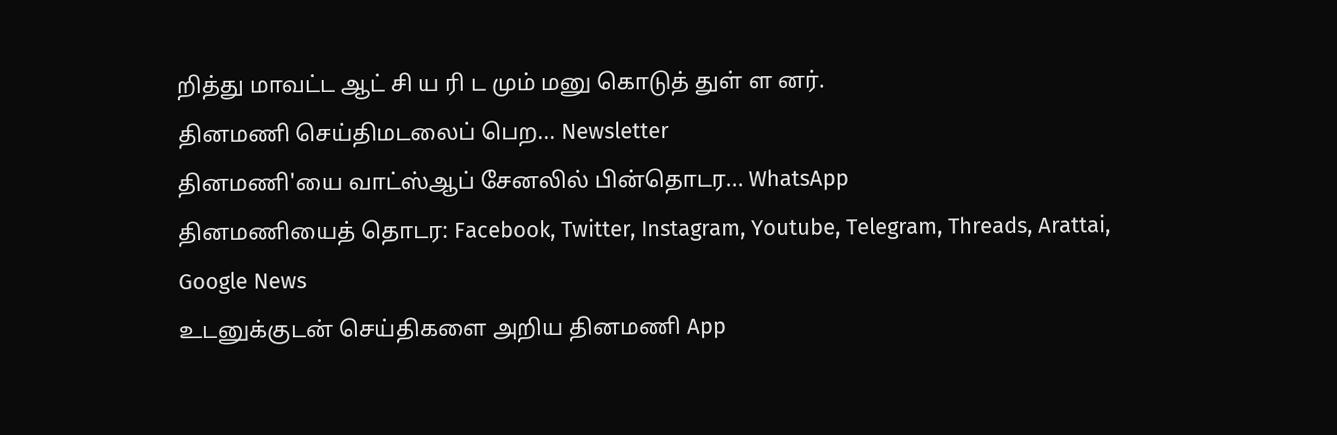றித்து மாவட்ட ஆட் சி ய ரி ட மும் மனு கொடுத் துள் ள னர்.
தினமணி செய்திமடலைப் பெற... Newsletter
தினமணி'யை வாட்ஸ்ஆப் சேனலில் பின்தொடர... WhatsApp
தினமணியைத் தொடர: Facebook, Twitter, Instagram, Youtube, Telegram, Threads, Arattai, Google News
உடனுக்குடன் செய்திகளை அறிய தினமணி App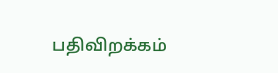பதிவிறக்கம்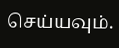செய்யவும்.